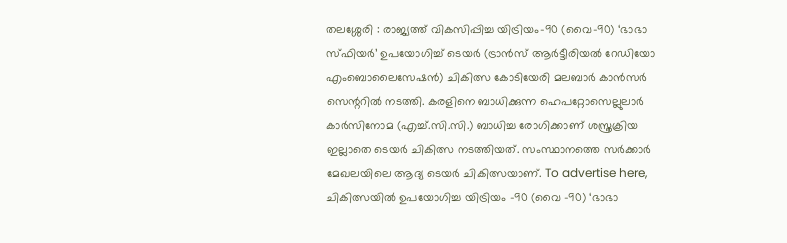തലശ്ശേരി : രാജ്യത്ത് വികസിപ്പിച്ച യിട്രിയം-90 (വൈ-90) ‘ഭാഭാ സ്ഫിയർ’ ഉപയോഗിച്ച് ടെയർ (ട്രാൻസ് ആർട്ടീരിയൽ റേഡിയോ എംബൊലൈസേഷൻ) ചികിത്സ കോടിയേരി മലബാർ കാൻസർ സെന്ററിൽ നടത്തി. കരളിനെ ബാധിക്കുന്ന ഹെപറ്റോസെല്ലുലാർ കാർസിനോമ (എച്ച്.സി.സി.) ബാധിച്ച രോഗിക്കാണ് ശസ്ത്രക്രിയ ഇല്ലാതെ ടെയർ ചികിത്സ നടത്തിയത്. സംസ്ഥാനത്തെ സർക്കാർ മേഖലയിലെ ആദ്യ ടെയർ ചികിത്സയാണ്. To advertise here, ചികിത്സയിൽ ഉപയോഗിച്ച യിട്രിയം -90 (വൈ -90) ‘ഭാഭാ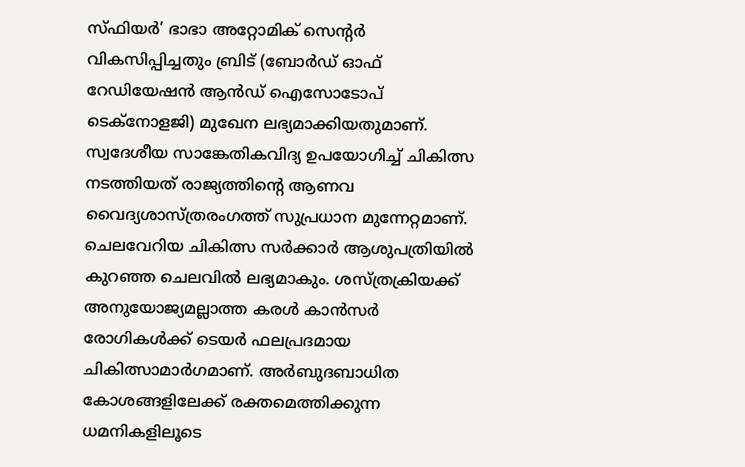സ്ഫിയർ’ ഭാഭാ അറ്റോമിക് സെന്റർ വികസിപ്പിച്ചതും ബ്രിട് (ബോർഡ് ഓഫ് റേഡിയേഷൻ ആൻഡ് ഐസോടോപ് ടെക്നോളജി) മുഖേന ലഭ്യമാക്കിയതുമാണ്. സ്വദേശീയ സാങ്കേതികവിദ്യ ഉപയോഗിച്ച് ചികിത്സ നടത്തിയത് രാജ്യത്തിന്റെ ആണവ വൈദ്യശാസ്ത്രരംഗത്ത് സുപ്രധാന മുന്നേറ്റമാണ്. ചെലവേറിയ ചികിത്സ സർക്കാർ ആശുപത്രിയിൽ കുറഞ്ഞ ചെലവിൽ ലഭ്യമാകും. ശസ്ത്രക്രിയക്ക് അനുയോജ്യമല്ലാത്ത കരൾ കാൻസർ രോഗികൾക്ക് ടെയർ ഫലപ്രദമായ ചികിത്സാമാർഗമാണ്. അർബുദബാധിത കോശങ്ങളിലേക്ക് രക്തമെത്തിക്കുന്ന ധമനികളിലൂടെ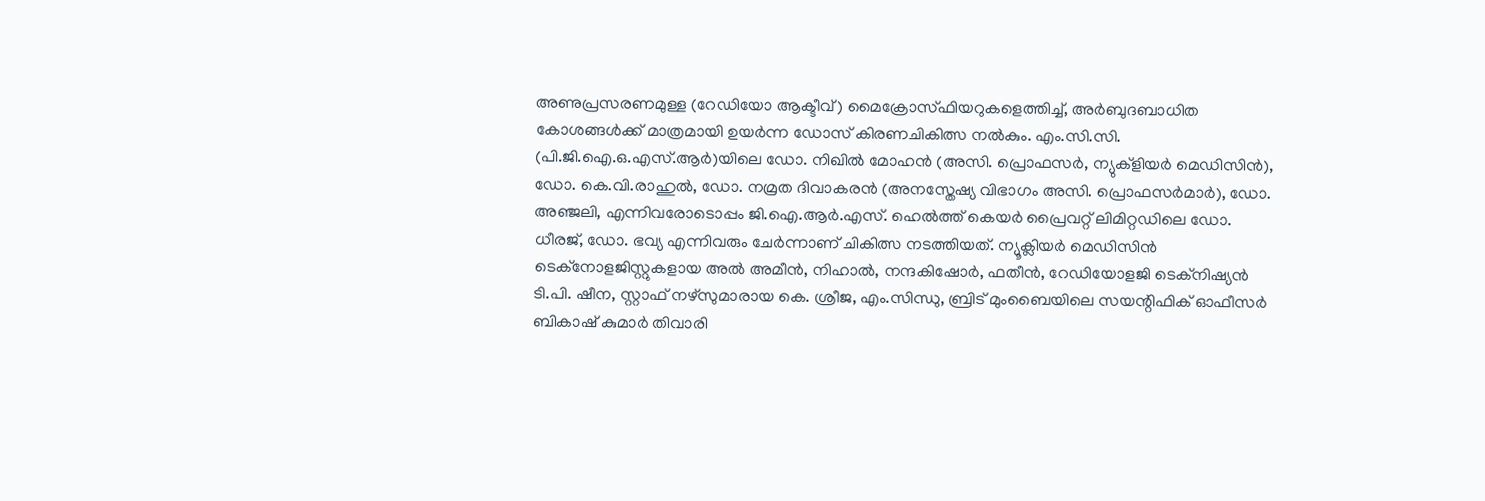അണുപ്രസരണമുള്ള (റേഡിയോ ആക്ടീവ്) മൈക്രോസ്ഫിയറുകളെത്തിച്ച്, അർബുദബാധിത കോശങ്ങൾക്ക് മാത്രമായി ഉയർന്ന ഡോസ് കിരണചികിത്സ നൽകും. എം.സി.സി. (പി.ജി.ഐ.ഒ.എസ്.ആർ)യിലെ ഡോ. നിഖിൽ മോഹൻ (അസി. പ്രൊഫസർ, ന്യുക്ളിയർ മെഡിസിൻ), ഡോ. കെ.വി.രാഹുൽ, ഡോ. നമ്രത ദിവാകരൻ (അനസ്തേഷ്യ വിഭാഗം അസി. പ്രൊഫസർമാർ), ഡോ. അഞ്ജലി, എന്നിവരോടൊപ്പം ജി.ഐ.ആർ.എസ്. ഹെൽത്ത് കെയർ പ്രൈവറ്റ് ലിമിറ്റഡിലെ ഡോ. ധീരജ്, ഡോ. ഭവ്യ എന്നിവരും ചേർന്നാണ് ചികിത്സ നടത്തിയത്. ന്യൂക്ലിയർ മെഡിസിൻ ടെക്നോളജിസ്റ്റുകളായ അൽ അമീൻ, നിഹാൽ, നന്ദകിഷോർ, ഫതീൻ, റേഡിയോളജി ടെക്നിഷ്യൻ ടി.പി. ഷീന, സ്റ്റാഫ് നഴ്സുമാരായ കെ. ശ്രീജ, എം.സിന്ധു, ബ്രിട് മുംബൈയിലെ സയന്റിഫിക് ഓഫീസർ ബികാഷ് കുമാർ തിവാരി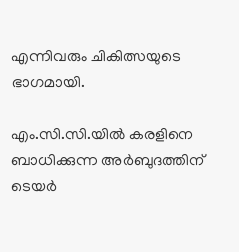എന്നിവരും ചികിത്സയുടെ ഭാഗമായി.

എം.സി.സി.യിൽ കരളിനെ ബാധിക്കുന്ന അർബുദത്തിന് ടെയർ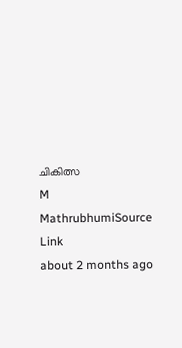ചികിത്സ
M
MathrubhumiSource Link
about 2 months ago